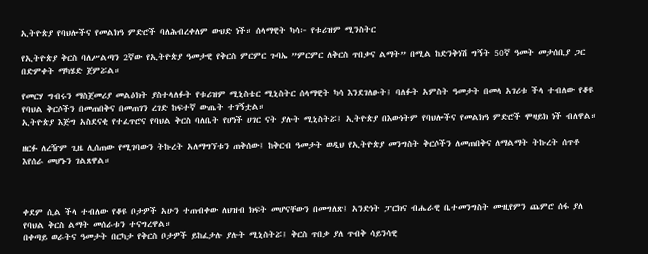ኢትዮጵያ የባህሎችና የመልክዓ ምድሮች ባለሕብረቀለም ውህድ ነች። ሰላማዊት ካሳ፦ የቱሪዝም ሚንስትር

የኢትዮጵያ ቅርስ ባለሥልጣን 2ኛው የኢትዮጵያ ዓመታዊ የቅርስ ምርምር ጉባኤ ”ምርምር ለቅርስ ጥበቃና ልማት” በሚል ከድንቅነሽ ግኝት 50ኛ ዓመት መታሰቢያ ጋር በድምቀት ማካሄድ ጀምሯል።

የመርሃ ግብሩን ማስጀመሪያ መልዕክት ያስተላለፉት የቱሪዝም ሚኒስቴር ሚኒስትር ሰላማዊት ካሳ እንደገለፁት፤ ባለፉት አምስት ዓመታት በመላ አገሪቱ ችላ ተብለው የቆዩ የባህል ቅርሶችን በመጠበቅና በመጠገን ረገድ ከፍተኛ ውጤት ተገኝቷል።
ኢትዮጵያ እጅግ አስደናቂ የተፈጥሮና የባህል ቅርስ ባለቤት የሆነች ሀገር ናት ያሉት ሚኒስትሯ፤ ኢትዮጵያ በእውነትም የባህሎችና የመልክዓ ምድሮች ሞዛይክ ነች ብለዋል።

ዘርፉ ለረዥም ጊዜ ሊሰጠው የሚገባውን ትኩረት አለማግኘቱን ጠቅሰው፤ ከቅርብ ዓመታት ወዲህ የኢትዮጵያ መንግስት ቅርሶችን ለመጠበቅና ለማልማት ትኩረት ሰጥቶ እየሰራ መሆኑን ገልጸዋል።



ቀደም ሲል ችላ ተብለው የቆዩ ቦታዎች አሁን ተጠብቀው ለህዝብ ክፍት መሆናቸውን በመግለጽ፤ አንድነት ፓርክና ብሔራዊ ቤተመንግስት ሙዚየምን ጨምሮ ሰፋ ያለ የባህል ቅርስ ልማት መሰራቱን ተናግረዋል።
በቀጣይ ወራትና ዓመታት በርካታ የቅርስ ቦታዎች ይከፈታሉ ያሉት ሚኒስትሯ፤ ቅርስ ጥበቃ ያለ ጥብቅ ሳይንሳዊ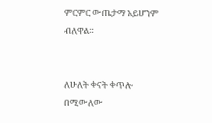ምርምር ውጤታማ አይሆንም ብለዋል።


ለሁለት ቀናት ቀጥሎ በሚውለው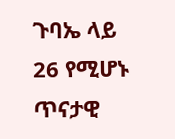ጉባኤ ላይ 26 የሚሆኑ ጥናታዊ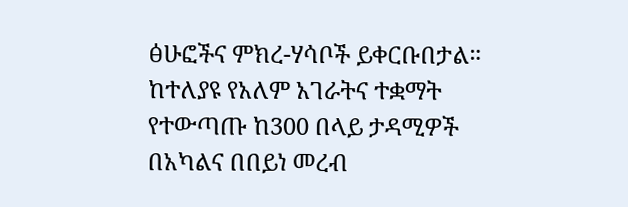ፅሁፎችና ምክረ-ሃሳቦች ይቀርቡበታል። ከተለያዩ የአለም አገራትና ተቋማት የተውጣጡ ከ300 በላይ ታዳሚዎች በአካልና በበይነ መረብ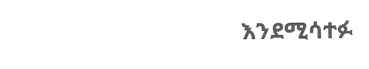እንደሚሳተፉ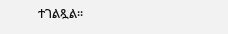ተገልጿል፡፡